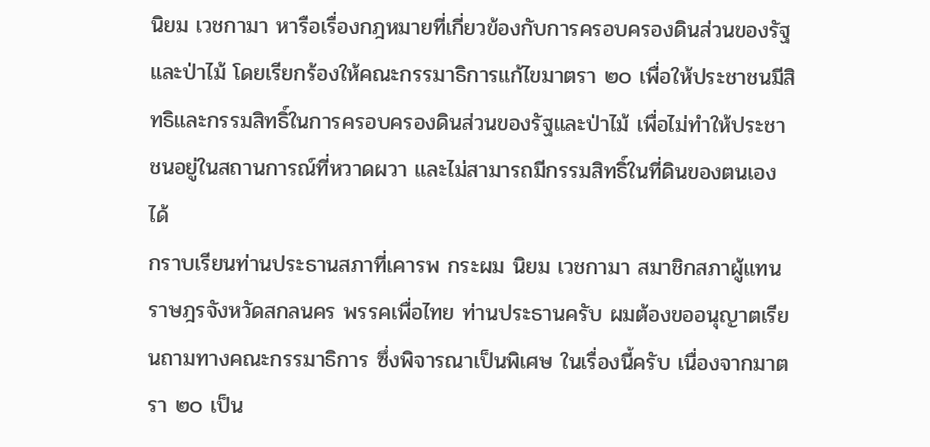นิยม เวชกามา หารือเรื่องกฎหมายที่เกี่ยวข้องกับการครอบครองดินส่วนของรัฐและป่าไม้ โดยเรียกร้องให้คณะกรรมาธิการแก้ไขมาตรา ๒๐ เพื่อให้ประชาชนมีสิทธิและกรรมสิทธิ์ในการครอบครองดินส่วนของรัฐและป่าไม้ เพื่อไม่ทำให้ประชาชนอยู่ในสถานการณ์ที่หวาดผวา และไม่สามารถมีกรรมสิทธิ์ในที่ดินของตนเองได้
กราบเรียนท่านประธานสภาที่เคารพ กระผม นิยม เวชกามา สมาชิกสภาผู้แทนราษฎรจังหวัดสกลนคร พรรคเพื่อไทย ท่านประธานครับ ผมต้องขออนุญาตเรียนถามทางคณะกรรมาธิการ ซึ่งพิจารณาเป็นพิเศษ ในเรื่องนี้ครับ เนื่องจากมาตรา ๒๐ เป็น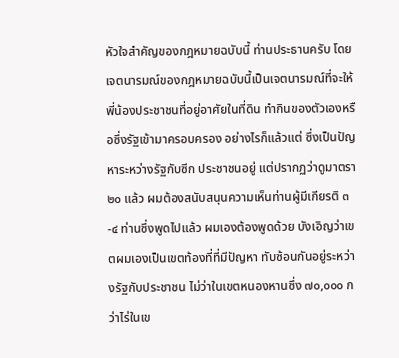หัวใจสําคัญของกฎหมายฉบับนี้ ท่านประธานครับ โดยเจตนารมณ์ของกฎหมายฉบับนี้เป็นเจตนารมณ์ที่จะให้พี่น้องประชาชนที่อยู่อาศัยในที่ดิน ทํากินของตัวเองหรือซึ่งรัฐเข้ามาครอบครอง อย่างไรก็แล้วแต่ ซึ่งเป็นปัญหาระหว่างรัฐกับซีก ประชาชนอยู่ แต่ปรากฏว่าดูมาตรา ๒๐ แล้ว ผมต้องสนับสนุนความเห็นท่านผู้มีเกียรติ ๓-๔ ท่านซึ่งพูดไปแล้ว ผมเองต้องพูดด้วย บังเอิญว่าเขตผมเองเป็นเขตท้องที่ที่มีปัญหา ทับซ้อนกันอยู่ระหว่างรัฐกับประชาชน ไม่ว่าในเขตหนองหานซึ่ง ๗๐,๐๐๐ กว่าไร่ในเข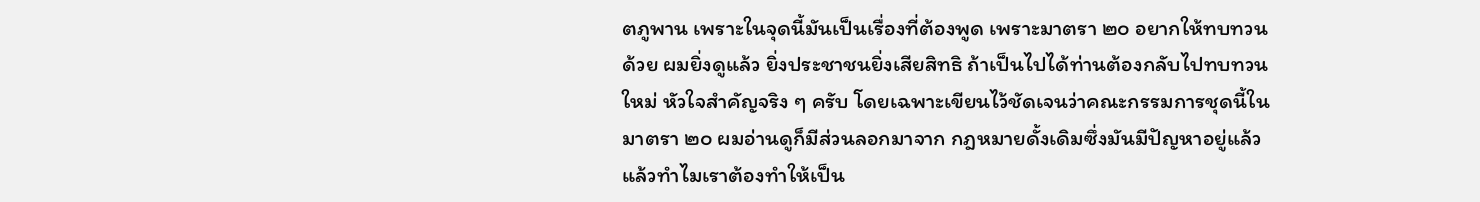ตภูพาน เพราะในจุดนี้มันเป็นเรื่องที่ต้องพูด เพราะมาตรา ๒๐ อยากให้ทบทวนด้วย ผมยิ่งดูแล้ว ยิ่งประชาชนยิ่งเสียสิทธิ ถ้าเป็นไปได้ท่านต้องกลับไปทบทวนใหม่ หัวใจสําคัญจริง ๆ ครับ โดยเฉพาะเขียนไว้ชัดเจนว่าคณะกรรมการชุดนี้ในมาตรา ๒๐ ผมอ่านดูก็มีส่วนลอกมาจาก กฎหมายดั้งเดิมซึ่งมันมีปัญหาอยู่แล้ว แล้วทําไมเราต้องทําให้เป็น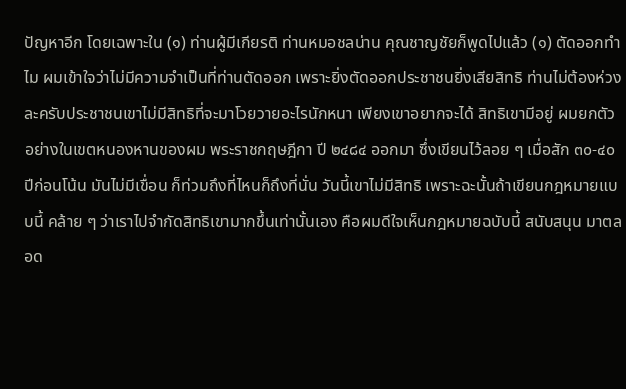ปัญหาอีก โดยเฉพาะใน (๑) ท่านผู้มีเกียรติ ท่านหมอชลน่าน คุณชาญชัยก็พูดไปแล้ว (๑) ตัดออกทําไม ผมเข้าใจว่าไม่มีความจําเป็นที่ท่านตัดออก เพราะยิ่งตัดออกประชาชนยิ่งเสียสิทธิ ท่านไม่ต้องห่วงละครับประชาชนเขาไม่มีสิทธิที่จะมาโวยวายอะไรนักหนา เพียงเขาอยากจะได้ สิทธิเขามีอยู่ ผมยกตัวอย่างในเขตหนองหานของผม พระราชกฤษฎีกา ปี ๒๔๘๔ ออกมา ซึ่งเขียนไว้ลอย ๆ เมื่อสัก ๓๐-๔๐ ปีก่อนโน้น มันไม่มีเขื่อน ก็ท่วมถึงที่ไหนก็ถึงที่นั่น วันนี้เขาไม่มีสิทธิ เพราะฉะนั้นถ้าเขียนกฎหมายแบบนี้ คล้าย ๆ ว่าเราไปจํากัดสิทธิเขามากขึ้นเท่านั้นเอง คือผมดีใจเห็นกฎหมายฉบับนี้ สนับสนุน มาตลอด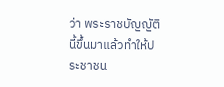ว่า พระราชบัญญัตินี้ขึ้นมาแล้วทําให้ประชาชน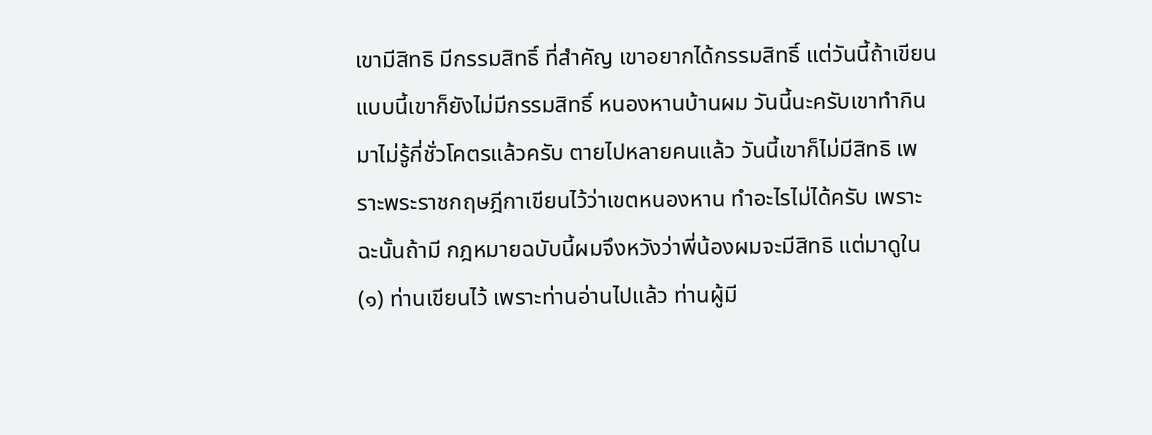เขามีสิทธิ มีกรรมสิทธิ์ ที่สําคัญ เขาอยากได้กรรมสิทธิ์ แต่วันนี้ถ้าเขียนแบบนี้เขาก็ยังไม่มีกรรมสิทธิ์ หนองหานบ้านผม วันนี้นะครับเขาทํากินมาไม่รู้กี่ชั่วโคตรแล้วครับ ตายไปหลายคนแล้ว วันนี้เขาก็ไม่มีสิทธิ เพราะพระราชกฤษฎีกาเขียนไว้ว่าเขตหนองหาน ทําอะไรไม่ได้ครับ เพราะฉะนั้นถ้ามี กฎหมายฉบับนี้ผมจึงหวังว่าพี่น้องผมจะมีสิทธิ แต่มาดูใน (๑) ท่านเขียนไว้ เพราะท่านอ่านไปแล้ว ท่านผู้มี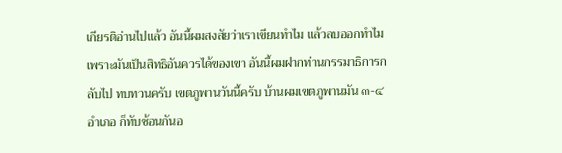เกียรติอ่านไปแล้ว อันนี้ผมสงสัยว่าเราเขียนทําไม แล้วลบออกทําไม เพราะมันเป็นสิทธิอันควรได้ของเขา อันนี้ผมฝากท่านกรรมาธิการกลับไป ทบทวนครับ เขตภูพานวันนี้ครับ บ้านผมเขตภูพานมัน ๓-๔ อําเภอ ก็ทับซ้อนกันอ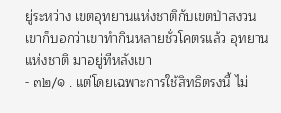ยู่ระหว่าง เขตอุทยานแห่งชาติกับเขตป่าสงวน เขาก็บอกว่าเขาทํากินหลายชั่วโคตรแล้ว อุทยานแห่งชาติ มาอยู่ทีหลังเขา
- ๓๒/๑ . แต่โดยเฉพาะการใช้สิทธิตรงนี้ ไม่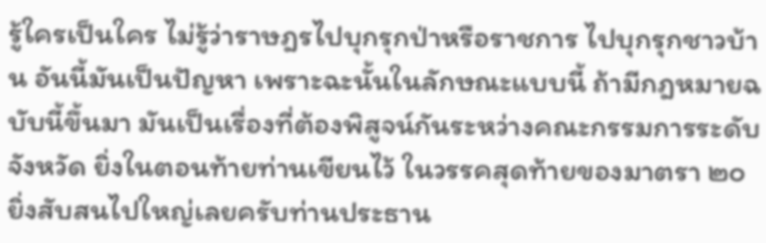รู้ใครเป็นใคร ไม่รู้ว่าราษฎรไปบุกรุกป่าหรือราชการ ไปบุกรุกชาวบ้าน อันนี้มันเป็นปัญหา เพราะฉะนั้นในลักษณะแบบนี้ ถ้ามีกฎหมายฉบับนี้ขึ้นมา มันเป็นเรื่องที่ต้องพิสูจน์กันระหว่างคณะกรรมการระดับจังหวัด ยิ่งในตอนท้ายท่านเขียนไว้ ในวรรคสุดท้ายของมาตรา ๒๐ ยิ่งสับสนไปใหญ่เลยครับท่านประธาน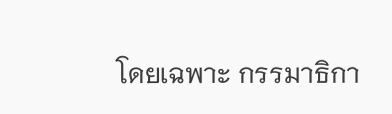โดยเฉพาะ กรรมาธิกา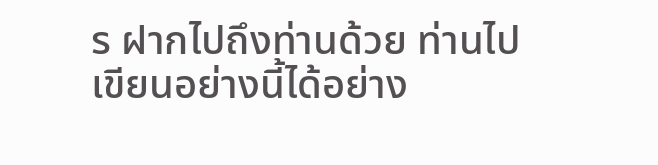ร ฝากไปถึงท่านด้วย ท่านไปเขียนอย่างนี้ได้อย่าง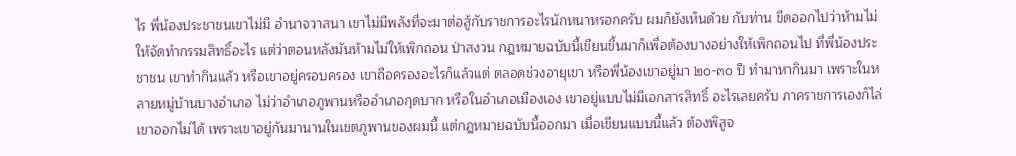ไร พี่น้องประชาชนเขาไม่มี อํานาจวาสนา เขาไม่มีพลังที่จะมาต่อสู้กับราชการอะไรนักหนาหรอกครับ ผมก็ยังเห็นด้วย กับท่าน ขีดออกไปว่าห้ามไม่ให้จัดทํากรรมสิทธิ์อะไร แต่ว่าตอนหลังมันห้ามไม่ให้เพิกถอน ป่าสงวน กฎหมายฉบับนี้เขียนขึ้นมาก็เพื่อต้องบางอย่างให้เพิกถอนไป ที่พี่น้องประชาชน เขาทํากินแล้ว หรือเขาอยู่ครอบครอง เขาถือครองอะไรก็แล้วแต่ ตลอดช่วงอายุเขา หรือพี่น้องเขาอยู่มา ๒๐-๓๐ ปี ทํามาหากินมา เพราะในหลายหมู่บ้านบางอําเภอ ไม่ว่าอําเภอภูพานหรืออําเภอกุดบาก หรือในอําเภอเมืองเอง เขาอยู่แบบไม่มีเอกสารสิทธิ์ อะไรเลยครับ ภาคราชการเองก็ไล่เขาออกไม่ได้ เพราะเขาอยู่กันมานานในเขตภูพานของผมนี้ แต่กฎหมายฉบับนี้ออกมา เมื่อเขียนแบบนี้แล้ว ต้องพิสูจ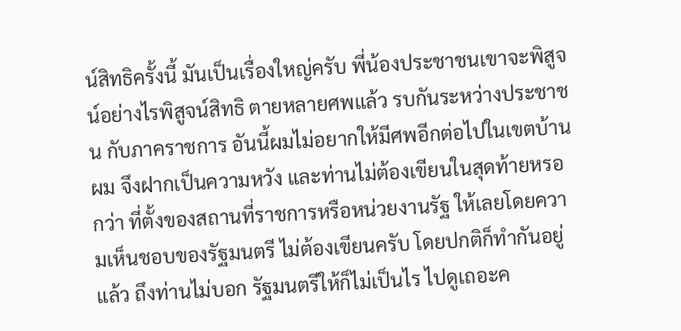น์สิทธิครั้งนี้ มันเป็นเรื่องใหญ่ครับ พี่น้องประชาชนเขาจะพิสูจน์อย่างไรพิสูจน์สิทธิ ตายหลายศพแล้ว รบกันระหว่างประชาชน กับภาคราชการ อันนี้ผมไม่อยากให้มีศพอีกต่อไปในเขตบ้านผม จึงฝากเป็นความหวัง และท่านไม่ต้องเขียนในสุดท้ายหรอกว่า ที่ตั้งของสถานที่ราชการหรือหน่วยงานรัฐ ให้เลยโดยความเห็นชอบของรัฐมนตรี ไม่ต้องเขียนครับ โดยปกติก็ทํากันอยู่แล้ว ถึงท่านไม่บอก รัฐมนตรีให้ก็ไม่เป็นไร ไปดูเถอะค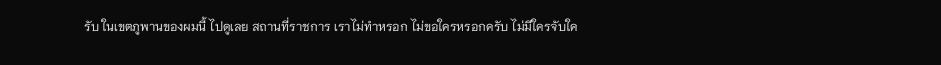รับ ในเขตภูพานของผมนี้ ไปดูเลย สถานที่ราชการ เราไม่ทําหรอก ไม่ขอใครหรอกครับ ไม่มีใครจับใค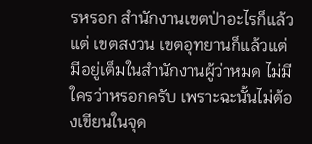รหรอก สํานักงานเขตป่าอะไรก็แล้วแต่ เขตสงวน เขตอุทยานก็แล้วแต่ มีอยู่เต็มในสํานักงานผู้ว่าหมด ไม่มีใครว่าหรอกครับ เพราะฉะนั้นไม่ต้องเขียนในจุด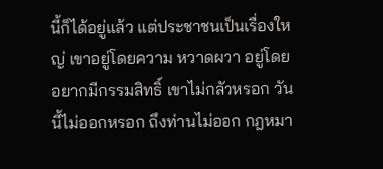นี้ก็ได้อยู่แล้ว แต่ประชาชนเป็นเรื่องใหญ่ เขาอยู่โดยความ หวาดผวา อยู่โดยอยากมีกรรมสิทธิ์ เขาไม่กลัวหรอก วันนี้ไม่ออกหรอก ถึงท่านไม่ออก กฎหมา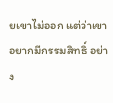ยเขาไม่ออก แต่ว่าเขาอยากมีกรรมสิทธิ์ อย่าง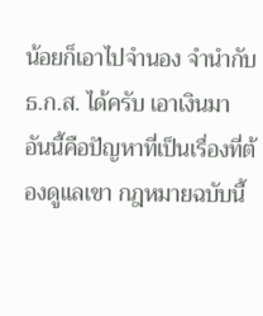น้อยก็เอาไปจํานอง จํานํากับ ธ.ก.ส. ได้ครับ เอาเงินมา อันนี้คือปัญหาที่เป็นเรื่องที่ต้องดูแลเขา กฎหมายฉบับนี้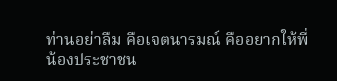ท่านอย่าลืม คือเจตนารมณ์ คืออยากให้พี่น้องประชาชน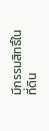มีกรรมสิทธิ์ในที่ดิน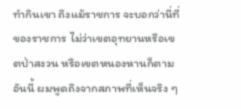ทํากินเขา ถึงแม้ราชการ จะบอกว่านี่ที่ของราชการ ไม่ว่าเขตอุทยานหรือเขตป่าสงวน หรือเขตหนองหานก็ตาม อันนี้ ผมพูดถึงจากสภาพที่เห็นจริง ๆ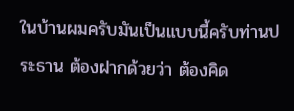ในบ้านผมครับมันเป็นแบบนี้ครับท่านประธาน ต้องฝากด้วยว่า ต้องคิด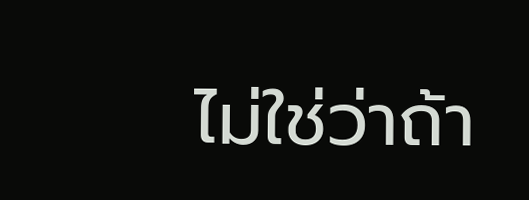ไม่ใช่ว่าถ้า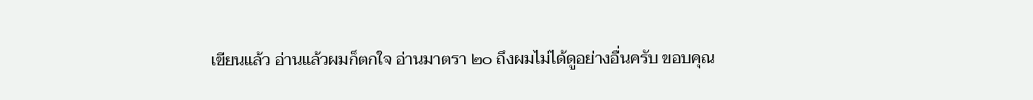เขียนแล้ว อ่านแล้วผมก็ตกใจ อ่านมาตรา ๒๐ ถึงผมไม่ได้ดูอย่างอื่นครับ ขอบคุณ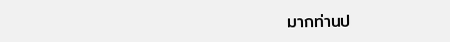มากท่านป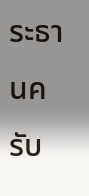ระธานครับ